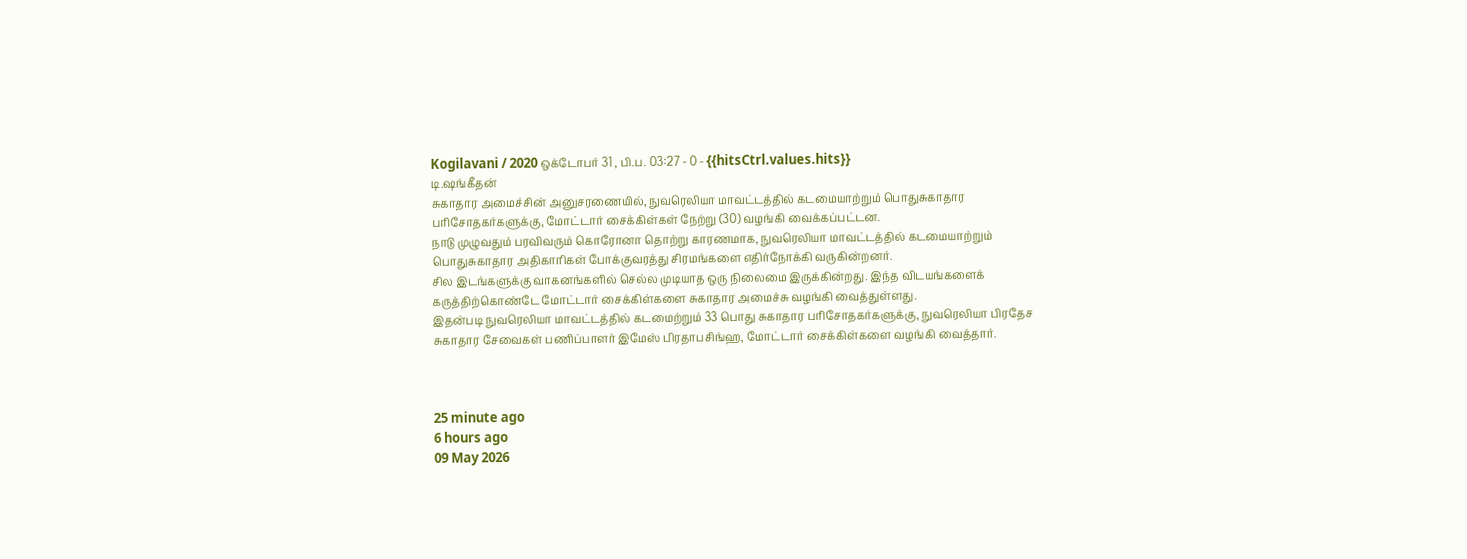Kogilavani / 2020 ஒக்டோபர் 31 , பி.ப. 03:27 - 0 - {{hitsCtrl.values.hits}}
டி.ஷங்கீதன்
சுகாதார அமைச்சின் அனுசரணையில், நுவரெலியா மாவட்டத்தில் கடமையாற்றும் பொதுசுகாதார பரிசோதகர்களுக்கு, மோட்டார் சைக்கிள்கள் நேற்று (30) வழங்கி வைக்கப்பட்டன.
நாடு முழுவதும் பரவிவரும் கொரோனா தொற்று காரணமாக, நுவரெலியா மாவட்டத்தில் கடமையாற்றும் பொதுசுகாதார அதிகாரிகள் போக்குவரத்து சிரமங்களை எதிர்நோக்கி வருகின்றனர்.
சில இடங்களுக்கு வாகனங்களில் செல்ல முடியாத ஒரு நிலைமை இருக்கின்றது. இந்த விடயங்களைக் கருத்திற்கொண்டே மோட்டார் சைக்கிள்களை சுகாதார அமைச்சு வழங்கி வைத்துள்ளது.
இதன்படி நுவரெலியா மாவட்டத்தில் கடமைற்றும் 33 பொது சுகாதார பரிசோதகர்களுக்கு, நுவரெலியா பிரதேச சுகாதார சேவைகள் பணிப்பாளர் இமேஸ் பிரதாபசிங்ஹ, மோட்டார் சைக்கிள்களை வழங்கி வைத்தார்.



25 minute ago
6 hours ago
09 May 2026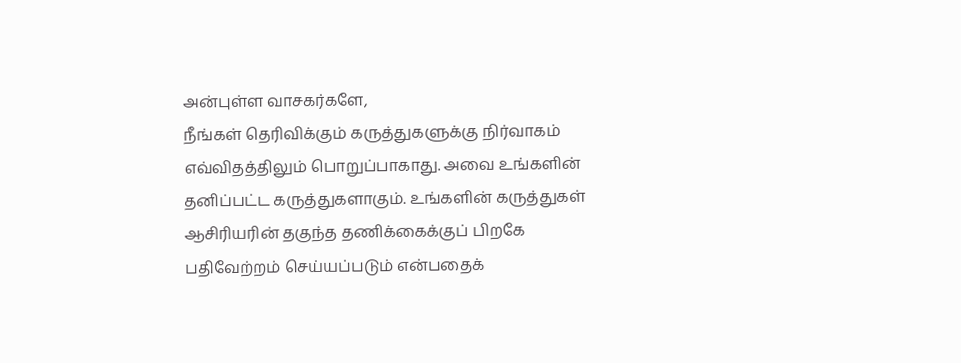அன்புள்ள வாசகர்களே,
நீங்கள் தெரிவிக்கும் கருத்துகளுக்கு நிர்வாகம் எவ்விதத்திலும் பொறுப்பாகாது. அவை உங்களின் தனிப்பட்ட கருத்துகளாகும். உங்களின் கருத்துகள் ஆசிரியரின் தகுந்த தணிக்கைக்குப் பிறகே பதிவேற்றம் செய்யப்படும் என்பதைக்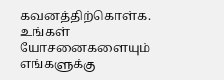கவனத்திற்கொள்க. உங்கள் யோசனைகளையும் எங்களுக்கு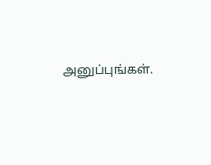அனுப்புங்கள்.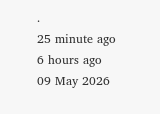.
25 minute ago
6 hours ago
09 May 2026